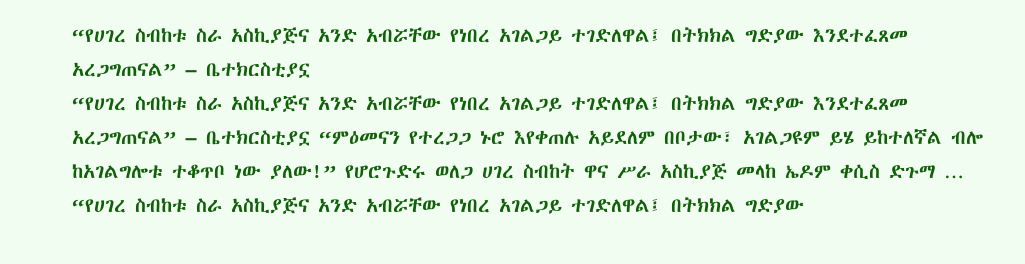“የሀገረ ስብከቱ ስራ አስኪያጅና አንድ አብሯቸው የነበረ አገልጋይ ተገድለዋል፤ በትክክል ግድያው እንደተፈጸመ አረጋግጠናል” – ቤተክርስቲያኗ
“የሀገረ ስብከቱ ስራ አስኪያጅና አንድ አብሯቸው የነበረ አገልጋይ ተገድለዋል፤ በትክክል ግድያው እንደተፈጸመ አረጋግጠናል” – ቤተክርስቲያኗ “ምዕመናን የተረጋጋ ኑሮ እየቀጠሉ አይደለም በቦታው፣ አገልጋዩም ይሄ ይከተለኛል ብሎ ከአገልግሎቱ ተቆጥቦ ነው ያለው!” የሆሮጉድሩ ወለጋ ሀገረ ስብከት ዋና ሥራ አስኪያጅ መላከ ኤዶም ቀሲስ ድጉማ …
“የሀገረ ስብከቱ ስራ አስኪያጅና አንድ አብሯቸው የነበረ አገልጋይ ተገድለዋል፤ በትክክል ግድያው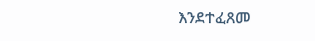እንደተፈጸመ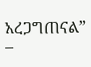አረጋግጠናል” –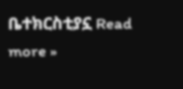ቤተክርስቲያኗ Read more »